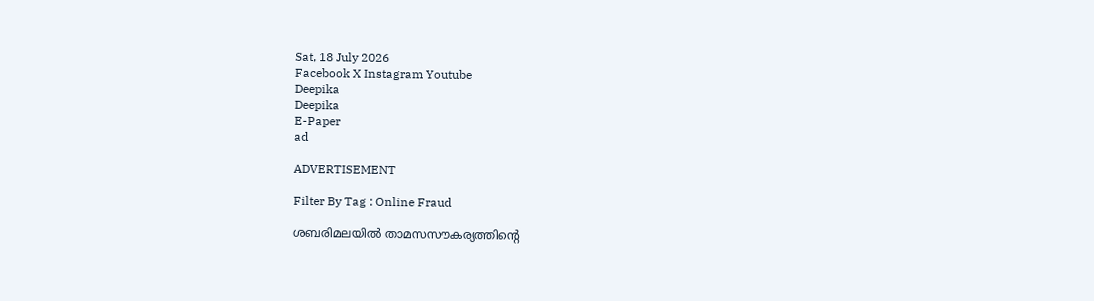Sat, 18 July 2026
Facebook X Instagram Youtube
Deepika
Deepika
E-Paper
ad

ADVERTISEMENT

Filter By Tag : Online Fraud

ശബരിമലയില്‍ താമസസൗകര്യത്തിന്‍റെ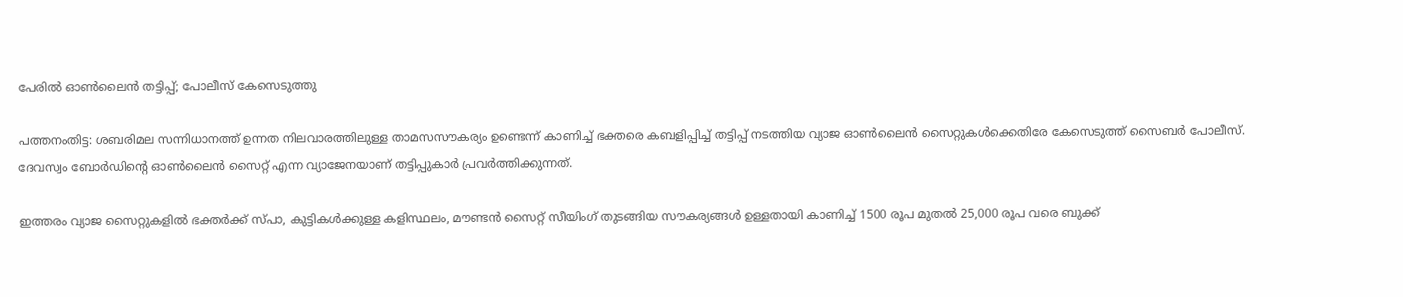പേരില്‍ ഓണ്‍ലൈന്‍ തട്ടിപ്പ്; പോലീസ് കേസെടുത്തു

പത്തനംതിട്ട: ശബരിമല സന്നിധാനത്ത് ഉന്നത നിലവാരത്തിലുള്ള താമസസൗകര്യം ഉണ്ടെന്ന് കാണിച്ച് ഭക്തരെ കബളിപ്പിച്ച് തട്ടിപ്പ് നടത്തിയ വ്യാജ ഓണ്‍ലൈന്‍ സൈറ്റുകള്‍ക്കെതിരേ കേസെടുത്ത് സൈബര്‍ പോലീസ്.
ദേവസ്വം ബോര്‍ഡിന്‍റെ ഓണ്‍ലൈന്‍ സൈറ്റ് എന്ന വ്യാജേനയാണ് തട്ടിപ്പുകാര്‍ പ്രവര്‍ത്തിക്കുന്നത്.

ഇത്തരം വ്യാജ സൈറ്റുകളില്‍ ഭക്തര്‍ക്ക് സ്പാ, കുട്ടികള്‍ക്കുള്ള കളിസ്ഥലം, മൗണ്ടന്‍ സൈറ്റ് സീയിംഗ് തുടങ്ങിയ സൗകര്യങ്ങള്‍ ഉള്ളതായി കാണിച്ച് 1500 രൂപ മുതല്‍ 25,000 രൂപ വരെ ബുക്ക്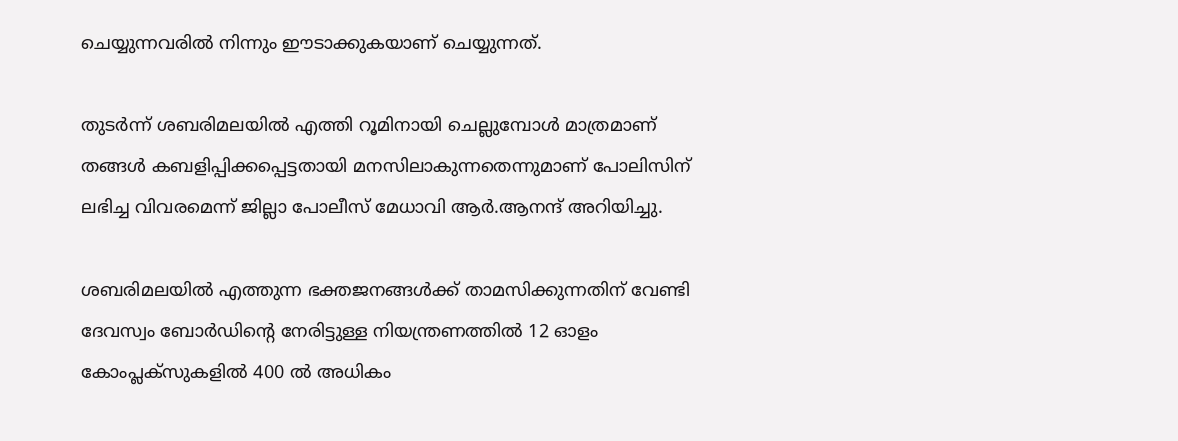ചെയ്യുന്നവരില്‍ നിന്നും ഈടാക്കുകയാണ് ചെയ്യുന്നത്.

തുടര്‍ന്ന് ശബരിമലയില്‍ എത്തി റൂമിനായി ചെല്ലുമ്പോള്‍ മാത്രമാണ് തങ്ങള്‍ കബളിപ്പിക്കപ്പെട്ടതായി മനസിലാകുന്നതെന്നുമാണ് പോലിസിന് ലഭിച്ച വിവരമെന്ന് ജില്ലാ പോലീസ് മേധാവി ആര്‍.ആനന്ദ് അറിയിച്ചു.

ശബരിമലയില്‍ എത്തുന്ന ഭക്തജനങ്ങള്‍ക്ക് താമസിക്കുന്നതിന് വേണ്ടി ദേവസ്വം ബോര്‍ഡിന്‍റെ നേരിട്ടുള്ള നിയന്ത്രണത്തില്‍ 12 ഓളം കോംപ്ലക്‌സുകളില്‍ 400 ല്‍ അധികം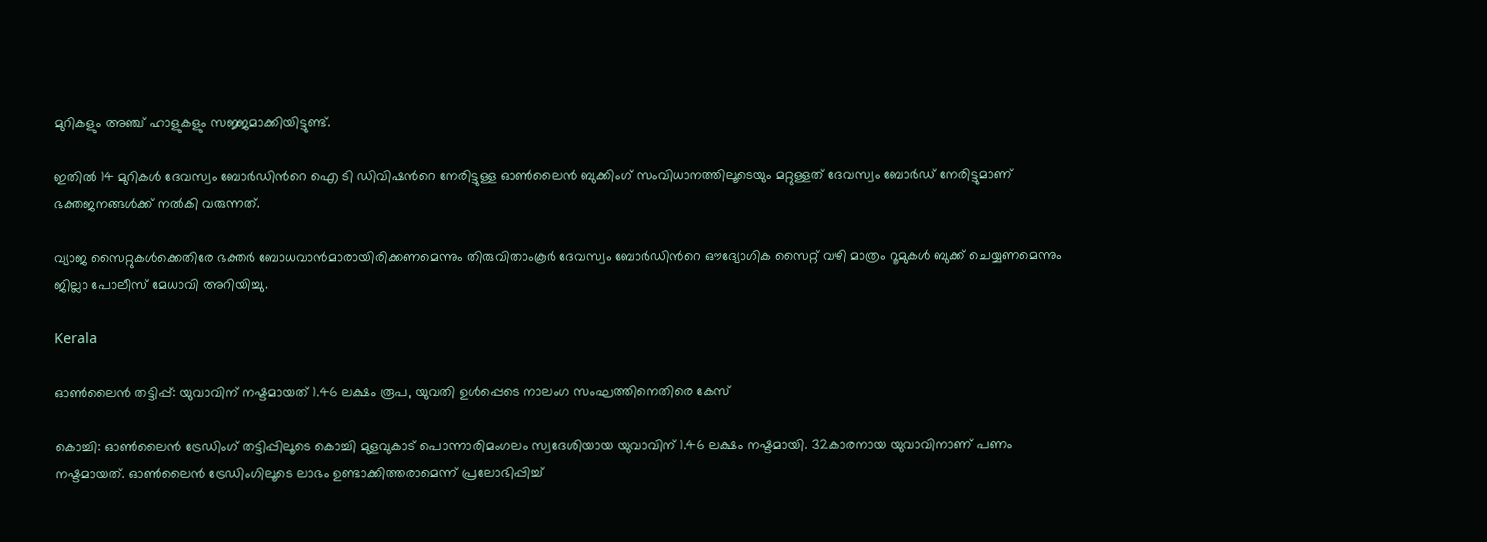മുറികളും അഞ്ച് ഹാളുകളും സജ്ജമാക്കിയിട്ടുണ്ട്.

ഇതില്‍ 14 മുറികള്‍ ദേവസ്വം ബോര്‍ഡിന്‍റെ ഐ ടി ഡിവിഷന്‍റെ നേരിട്ടുള്ള ഓണ്‍ലൈന്‍ ബുക്കിംഗ് സംവിധാനത്തിലൂടെയും മറ്റുള്ളത് ദേവസ്വം ബോര്‍ഡ് നേരിട്ടുമാണ് ഭക്തജനങ്ങള്‍ക്ക് നല്‍കി വരുന്നത്.

വ്യാജ സൈറ്റുകള്‍ക്കെതിരേ ഭക്തർ ബോധവാൻമാരായിരിക്കണമെന്നും തിരുവിതാംകൂര്‍ ദേവസ്വം ബോര്‍ഡിന്‍റെ ഔദ്യോഗിക സൈറ്റ് വഴി മാത്രം റൂമുകള്‍ ബുക്ക് ചെയ്യണമെന്നും ജില്ലാ പോലീസ് മേധാവി അറിയിച്ചു.

Kerala

ഓണ്‍ലൈന്‍ തട്ടിപ്പ്: യുവാവിന് നഷ്ടമായത് 1.46 ലക്ഷം രൂപ, യുവതി ഉള്‍പ്പെടെ നാലംഗ സംഘത്തിനെതിരെ കേസ്

കൊച്ചി: ഓണ്‍ലൈന്‍ ട്രേഡിംഗ് തട്ടിപ്പിലൂടെ കൊച്ചി മുളവുകാട് പൊന്നാരിമംഗലം സ്വദേശിയായ യുവാവിന് 1.46 ലക്ഷം നഷ്ടമായി. 32കാരനായ യുവാവിനാണ് പണം നഷ്ടമായത്. ഓണ്‍ലൈന്‍ ട്രേഡിംഗിലൂടെ ലാഭം ഉണ്ടാക്കിത്തരാമെന്ന് പ്രലോഭിപ്പിച്ച്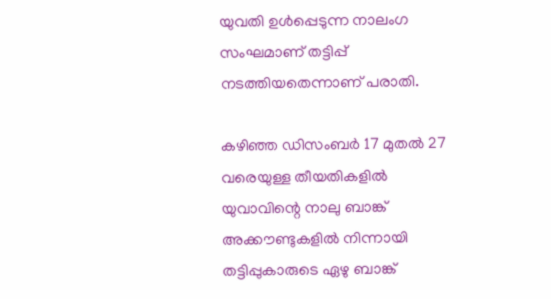യുവതി ഉള്‍പ്പെടുന്ന നാലംഗ സംഘമാണ് തട്ടിപ്പ് നടത്തിയതെന്നാണ് പരാതി.

കഴിഞ്ഞ ഡിസംബര്‍ 17 മുതല്‍ 27 വരെയുള്ള തീയതികളില്‍ യുവാവിന്റെ നാലു ബാങ്ക് അക്കൗണ്ടുകളില്‍ നിന്നായി തട്ടിപ്പുകാരുടെ ഏഴു ബാങ്ക്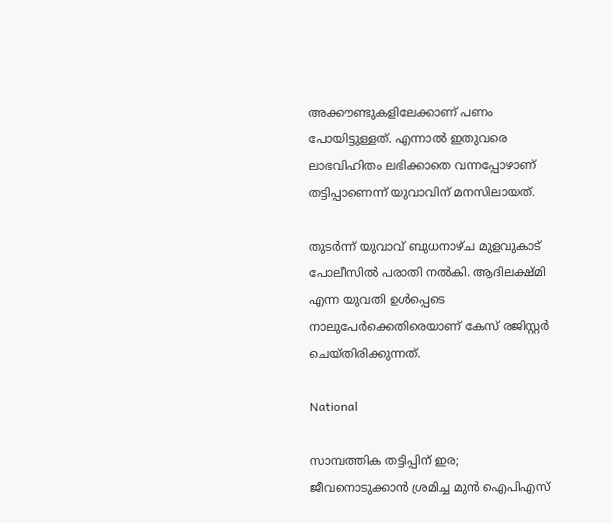അക്കൗണ്ടുകളിലേക്കാണ് പണം പോയിട്ടുള്ളത്. എന്നാല്‍ ഇതുവരെ ലാഭവിഹിതം ലഭിക്കാതെ വന്നപ്പോഴാണ് തട്ടിപ്പാണെന്ന് യുവാവിന് മനസിലായത്.

തുടര്‍ന്ന് യുവാവ് ബുധനാഴ്ച മുളവുകാട് പോലീസില്‍ പരാതി നല്‍കി. ആദിലക്ഷ്മി എന്ന യുവതി ഉള്‍പ്പെടെ നാലുപേര്‍ക്കെതിരെയാണ് കേസ് രജിസ്റ്റര്‍ ചെയ്തിരിക്കുന്നത്.

National

സാമ്പത്തിക തട്ടിപ്പിന് ഇര; ജീവനൊടുക്കാൻ ശ്രമിച്ച മുൻ ഐപിഎസ്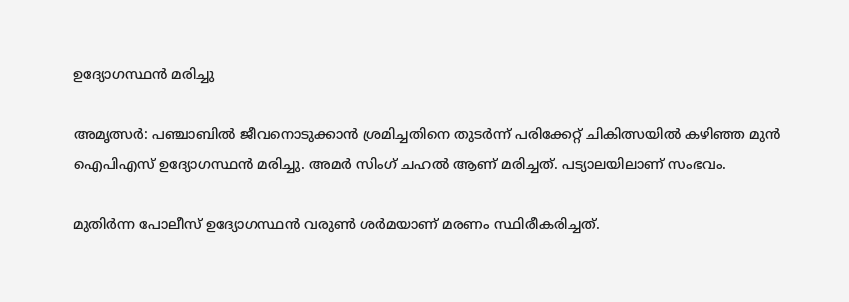ഉദ്യോഗസ്ഥൻ മരിച്ചു

അമൃത്സർ: പഞ്ചാബിൽ ജീവനൊടുക്കാൻ ശ്രമിച്ചതിനെ തുടർന്ന് പരിക്കേറ്റ് ചികിത്സയിൽ കഴിഞ്ഞ മുൻ ഐപിഎസ് ഉദ്യോഗസ്ഥൻ മരിച്ചു. അമർ സിംഗ് ചഹൽ ആണ് മരിച്ചത്. പട്യാലയിലാണ് സംഭവം.

മുതിർന്ന പോലീസ് ഉദ്യോഗസ്ഥൻ വരുൺ ശർമയാണ് മരണം സ്ഥിരീകരിച്ചത്.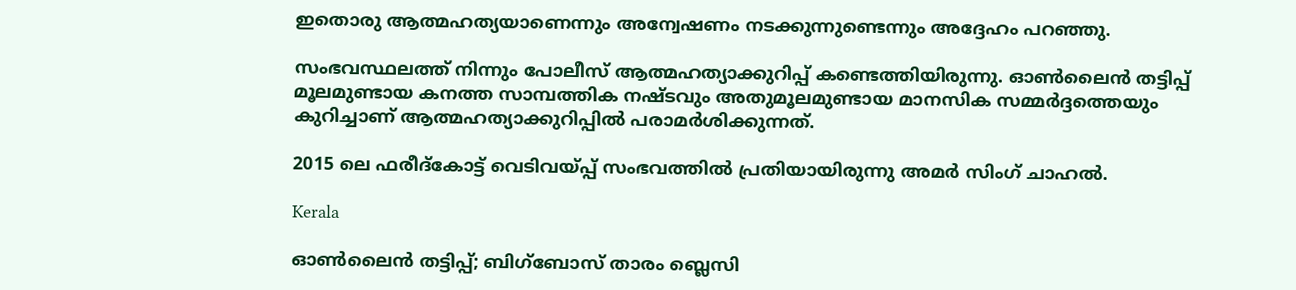ഇതൊരു ആത്മഹത്യയാണെന്നും അന്വേഷണം നടക്കുന്നുണ്ടെന്നും അദ്ദേഹം പറഞ്ഞു.

സംഭവസ്ഥലത്ത് നിന്നും പോലീസ് ആത്മഹത്യാക്കുറിപ്പ് കണ്ടെത്തിയിരുന്നു. ഓൺലൈൻ തട്ടിപ്പ് മൂലമുണ്ടായ കനത്ത സാമ്പത്തിക നഷ്ടവും അതുമൂലമുണ്ടായ മാനസിക സമ്മർദ്ദത്തെയും കുറിച്ചാണ് ആത്മഹത്യാക്കുറിപ്പിൽ പരാമർശിക്കുന്നത്.

2015 ലെ ഫരീദ്കോട്ട് വെടിവയ്പ്പ് സംഭവത്തിൽ പ്രതിയായിരുന്നു അമർ സിംഗ് ചാഹൽ.

Kerala

ഓണ്‍ലൈന്‍ തട്ടിപ്പ്; ബിഗ്ബോസ് താരം ബ്ലെസി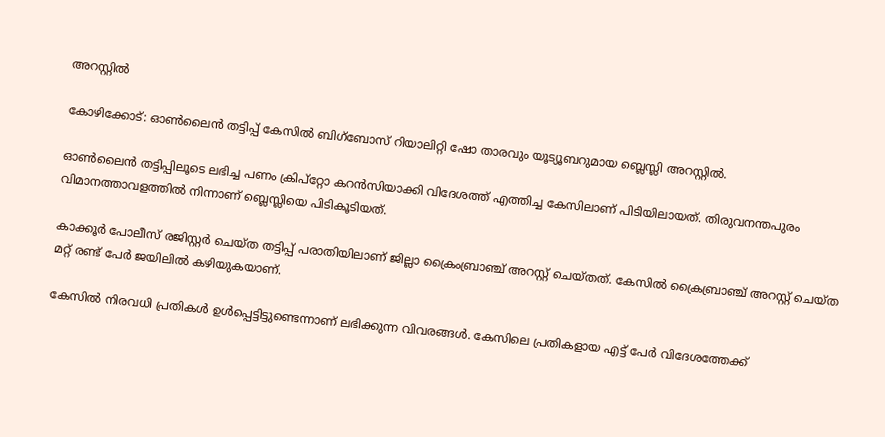അറസ്റ്റില്‍

കോഴിക്കോട്: ഓണ്‍ലൈന്‍ തട്ടിപ്പ് കേസില്‍ ബിഗ്‌ബോസ് റിയാലിറ്റി ഷോ താരവും യൂട്യൂബറുമായ ബ്ലെസ്ലി അറസ്റ്റില്‍.

ഓണ്‍ലൈന്‍ തട്ടിപ്പിലൂടെ ലഭിച്ച പണം ക്രിപ്‌റ്റോ കറന്‍സിയാക്കി വിദേശത്ത് എത്തിച്ച കേസിലാണ് പിടിയിലായത്. തിരുവനന്തപുരം വിമാനത്താവളത്തില്‍ നിന്നാണ് ബ്ലെസ്ലിയെ പിടികൂടിയത്.

കാക്കൂര്‍ പോലീസ് രജിസ്റ്റര്‍ ചെയ്ത തട്ടിപ്പ് പരാതിയിലാണ് ജില്ലാ ക്രൈംബ്രാഞ്ച് അറസ്റ്റ് ചെയ്തത്. കേസിൽ ക്രൈബ്രാഞ്ച് അറസ്റ്റ് ചെയ്ത മറ്റ് രണ്ട് പേര്‍ ജയിലില്‍ കഴിയുകയാണ്.

കേസില്‍ നിരവധി പ്രതികള്‍ ഉള്‍പ്പെട്ടിട്ടുണ്ടെന്നാണ് ലഭിക്കുന്ന വിവരങ്ങള്‍. കേസിലെ പ്രതികളായ എട്ട് പേര്‍ വിദേശത്തേക്ക്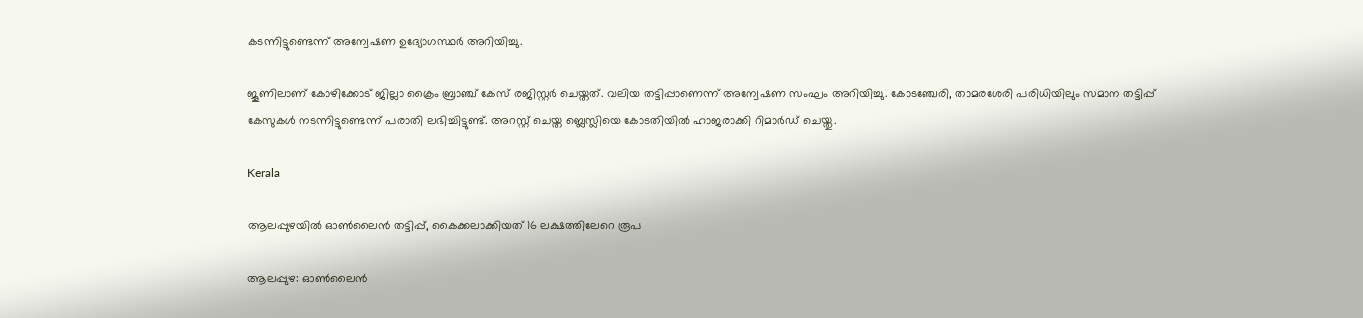കടന്നിട്ടുണ്ടെന്ന് അന്വേഷണ ഉദ്യോഗസ്ഥര്‍ അറിയിച്ചു.

ജൂണിലാണ് കോഴിക്കോട് ജില്ലാ ക്രൈം ബ്രാഞ്ച് കേസ് രജിസ്റ്റര്‍ ചെയ്തത്. വലിയ തട്ടിപ്പാണെന്ന് അന്വേഷണ സംഘം അറിയിച്ചു. കോടഞ്ചേരി, താമരശേരി പരിധിയിലും സമാന തട്ടിപ്പ് കേസുകള്‍ നടന്നിട്ടുണ്ടെന്ന് പരാതി ലഭിച്ചിട്ടുണ്ട്. അറസ്റ്റ് ചെയ്ത ബ്ലെസ്ലിയെ കോടതിയില്‍ ഹാജരാക്കി റിമാര്‍ഡ് ചെയ്തു.

Kerala

ആലപ്പുഴയിൽ ഓൺലൈൻ തട്ടിപ്പ്, കൈക്കലാക്കിയത് 16 ലക്ഷത്തിലേറെ രൂപ

ആലപ്പുഴ: ഓൺലൈൻ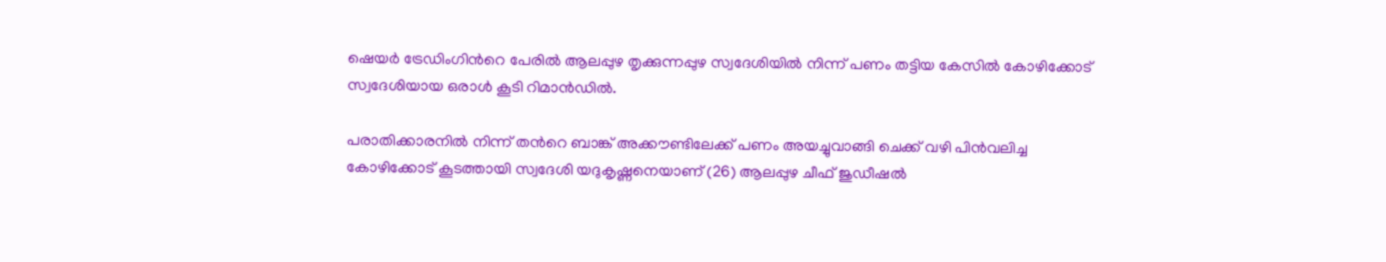ഷെയർ ട്രേഡിംഗിന്‍റെ പേരിൽ ആലപ്പുഴ തൃക്കുന്നപ്പുഴ സ്വദേശിയിൽ നിന്ന് പണം തട്ടിയ കേസിൽ കോഴിക്കോട് സ്വദേശിയായ ഒരാൾ കൂടി റിമാൻഡിൽ.

പരാതിക്കാരനിൽ നിന്ന് തന്‍റെ ബാങ്ക് അക്കൗണ്ടിലേക്ക് പണം അയച്ചുവാങ്ങി ചെക്ക് വഴി പിൻവലിച്ച കോഴിക്കോട് കൂടത്തായി സ്വദേശി യദുകൃഷ്ണനെയാണ് (26) ആലപ്പുഴ ചീഫ് ജുഡീഷൽ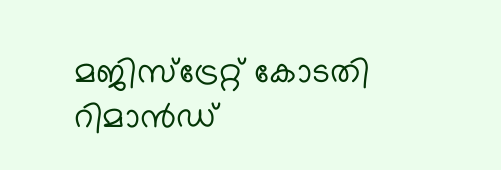മജിസ്‌ട്രേറ്റ് കോടതി റിമാൻഡ്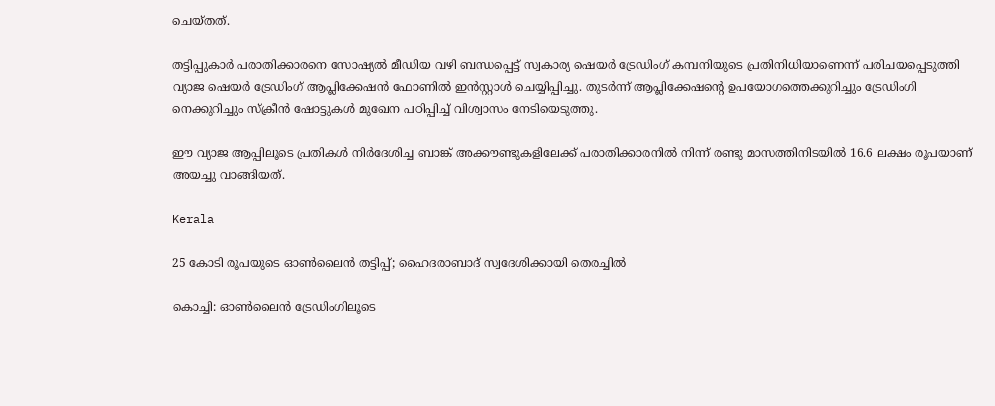ചെയ്തത്.

തട്ടിപ്പുകാർ പരാതിക്കാരനെ സോഷ്യൽ മീഡിയ വഴി ബന്ധപ്പെട്ട് സ്വകാര്യ ഷെയർ ട്രേഡിംഗ് കമ്പനിയുടെ പ്രതിനിധിയാണെന്ന് പരിചയപ്പെടുത്തി വ്യാജ ഷെയർ ട്രേഡിംഗ് ആപ്ലിക്കേഷൻ ഫോണിൽ ഇൻസ്റ്റാൾ ചെയ്യിപ്പിച്ചു. തുടർന്ന് ആപ്ലിക്കേഷന്‍റെ ഉപയോഗത്തെക്കുറിച്ചും ട്രേഡിംഗി നെക്കുറിച്ചും സ്ക്രീൻ ഷോട്ടുകൾ മുഖേന പഠിപ്പിച്ച് വിശ്വാസം നേടിയെടുത്തു.

ഈ വ്യാജ ആപ്പിലൂടെ പ്രതികൾ നിര്‍ദേശിച്ച ബാങ്ക് അക്കൗണ്ടുകളിലേക്ക് പരാതിക്കാരനിൽ നിന്ന് രണ്ടു മാസത്തിനിടയിൽ 16.6 ലക്ഷം രൂപയാണ് അയച്ചു വാങ്ങിയത്.

Kerala

25 കോടി രൂപയുടെ ഓണ്‍ലൈന്‍ തട്ടിപ്പ്; ഹൈദരാബാദ് സ്വദേശിക്കായി തെരച്ചില്‍

കൊച്ചി: ഓണ്‍ലൈന്‍ ട്രേഡിംഗിലൂടെ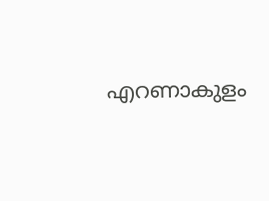എറണാകുളം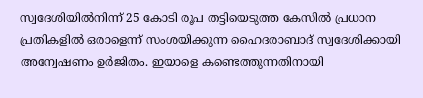സ്വദേശിയില്‍നിന്ന് 25 കോടി രൂപ തട്ടിയെടുത്ത കേസില്‍ പ്രധാന പ്രതികളില്‍ ഒരാളെന്ന് സംശയിക്കുന്ന ഹൈദരാബാദ് സ്വദേശിക്കായി അന്വേഷണം ഉര്‍ജിതം. ഇയാളെ കണ്ടെത്തുന്നതിനായി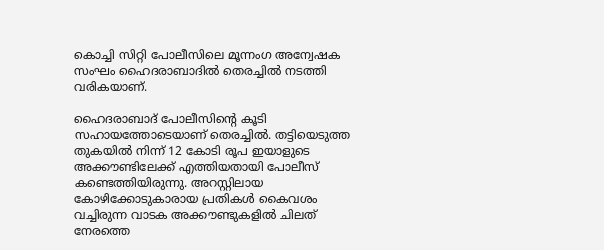കൊച്ചി സിറ്റി പോലീസിലെ മൂന്നംഗ അന്വേഷക സംഘം ഹൈദരാബാദില്‍ തെരച്ചില്‍ നടത്തി വരികയാണ്.

ഹൈദരാബാദ് പോലീസിന്‍റെ കൂടി സഹായത്തോടെയാണ് തെരച്ചില്‍. തട്ടിയെടുത്ത തുകയില്‍ നിന്ന് 12 കോടി രൂപ ഇയാളുടെ അക്കൗണ്ടിലേക്ക് എത്തിയതായി പോലീസ് കണ്ടെത്തിയിരുന്നു. അറസ്റ്റിലായ കോഴിക്കോടുകാരായ പ്രതികള്‍ കൈവശം വച്ചിരുന്ന വാടക അക്കൗണ്ടുകളില്‍ ചിലത് നേരത്തെ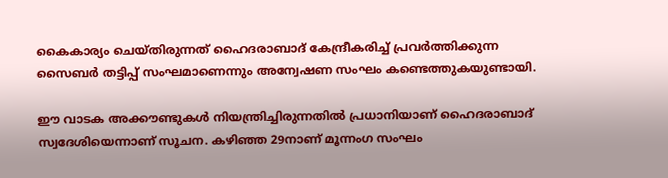കൈകാര്യം ചെയ്തിരുന്നത് ഹൈദരാബാദ് കേന്ദ്രീകരിച്ച് പ്രവര്‍ത്തിക്കുന്ന സൈബര്‍ തട്ടിപ്പ് സംഘമാണെന്നും അന്വേഷണ സംഘം കണ്ടെത്തുകയുണ്ടായി.

ഈ വാടക അക്കൗണ്ടുകള്‍ നിയന്ത്രിച്ചിരുന്നതില്‍ പ്രധാനിയാണ് ഹൈദരാബാദ് സ്വദേശിയെന്നാണ് സൂചന. കഴിഞ്ഞ 29നാണ് മൂന്നംഗ സംഘം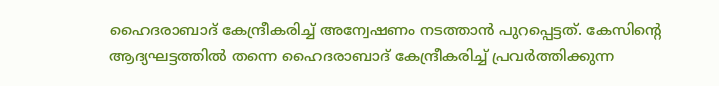ഹൈദരാബാദ് കേന്ദ്രീകരിച്ച് അന്വേഷണം നടത്താന്‍ പുറപ്പെട്ടത്. കേസിന്‍റെ ആദ്യഘട്ടത്തില്‍ തന്നെ ഹൈദരാബാദ് കേന്ദ്രീകരിച്ച് പ്രവര്‍ത്തിക്കുന്ന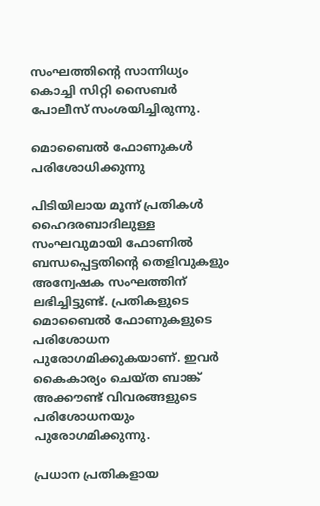സംഘത്തിന്‍റെ സാന്നിധ്യം കൊച്ചി സിറ്റി സൈബര്‍ പോലീസ് സംശയിച്ചിരുന്നു.

മൊബൈല്‍ ഫോണുകള്‍ പരിശോധിക്കുന്നു

പിടിയിലായ മൂന്ന് പ്രതികള്‍ ഹൈദരബാദിലുള്ള സംഘവുമായി ഫോണില്‍ ബന്ധപ്പെട്ടതിന്‍റെ തെളിവുകളും അന്വേഷക സംഘത്തിന് ലഭിച്ചിട്ടുണ്ട്. പ്രതികളുടെ മൊബൈല്‍ ഫോണുകളുടെ പരിശോധന പുരോഗമിക്കുകയാണ്. ഇവര്‍ കൈകാര്യം ചെയ്ത ബാങ്ക് അക്കൗണ്ട് വിവരങ്ങളുടെ പരിശോധനയും പുരോഗമിക്കുന്നു.

പ്രധാന പ്രതികളായ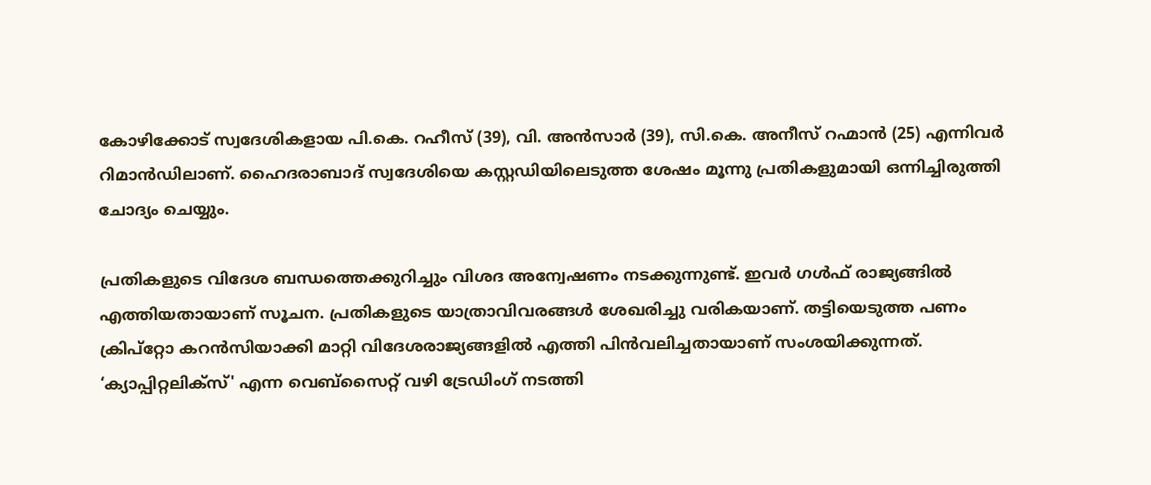കോഴിക്കോട് സ്വദേശികളായ പി.കെ. റഹീസ് (39), വി. അന്‍സാര്‍ (39), സി.കെ. അനീസ് റഹ്മാന്‍ (25) എന്നിവര്‍ റിമാന്‍ഡിലാണ്. ഹൈദരാബാദ് സ്വദേശിയെ കസ്റ്റഡിയിലെടുത്ത ശേഷം മൂന്നു പ്രതികളുമായി ഒന്നിച്ചിരുത്തി ചോദ്യം ചെയ്യും.

പ്രതികളുടെ വിദേശ ബന്ധത്തെക്കുറിച്ചും വിശദ അന്വേഷണം നടക്കുന്നുണ്ട്. ഇവര്‍ ഗള്‍ഫ് രാജ്യങ്ങില്‍ എത്തിയതായാണ് സൂചന. പ്രതികളുടെ യാത്രാവിവരങ്ങള്‍ ശേഖരിച്ചു വരികയാണ്. തട്ടിയെടുത്ത പണം ക്രിപ്‌റ്റോ കറന്‍സിയാക്കി മാറ്റി വിദേശരാജ്യങ്ങളില്‍ എത്തി പിന്‍വലിച്ചതായാണ് സംശയിക്കുന്നത്. ‘ക്യാപ്പിറ്റലിക്‌സ്' എന്ന വെബ്‌സൈറ്റ് വഴി ട്രേഡിംഗ് നടത്തി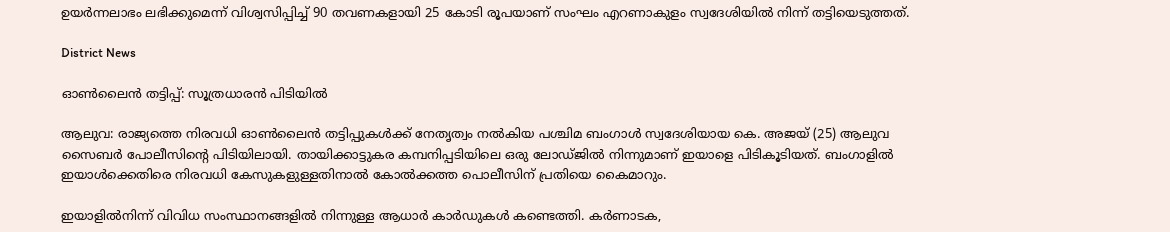ഉയര്‍ന്നലാഭം ലഭിക്കുമെന്ന് വിശ്വസിപ്പിച്ച് 90 തവണകളായി 25 കോടി രൂപയാണ് സംഘം എറണാകുളം സ്വദേശിയില്‍ നിന്ന് തട്ടിയെടുത്തത്.

District News

ഓൺലൈൻ തട്ടിപ്പ്: സൂത്രധാരൻ പിടിയിൽ

ആലുവ: രാജ്യത്തെ നിരവധി ഓൺലൈൻ തട്ടിപ്പുകൾക്ക് നേതൃത്വം നൽകിയ പശ്ചിമ ബംഗാൾ സ്വദേശിയായ കെ. അജയ് (25) ആലുവ സൈബർ പോലീസിന്‍റെ പിടിയിലായി. തായിക്കാട്ടുകര കമ്പനിപ്പടിയിലെ ഒരു ലോഡ്ജിൽ നിന്നുമാണ് ഇയാളെ പിടികൂടിയത്. ബംഗാളിൽ ഇയാൾക്കെതിരെ നിരവധി കേസുകളുള്ളതിനാൽ കോൽക്കത്ത പൊലീസിന് പ്രതിയെ കൈമാറും.

ഇയാളിൽനിന്ന് വിവിധ സംസ്ഥാനങ്ങളിൽ നിന്നുള്ള ആധാർ കാർഡുകൾ കണ്ടെത്തി. കർണാടക,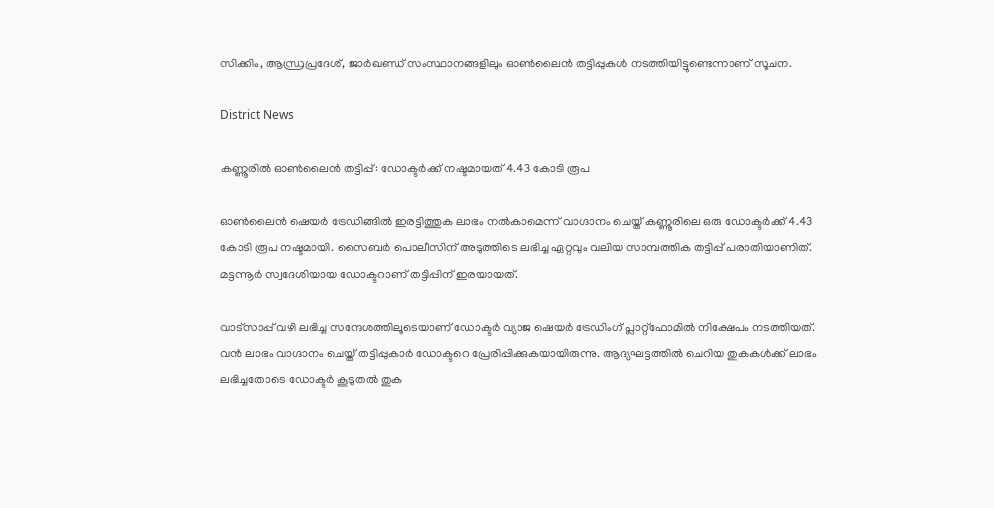സിക്കിം, ആന്ധ്രപ്രദേശ്, ജാർഖണ്ഡ് സംസ്ഥാനങ്ങളിലും ഓൺലൈൻ തട്ടിപ്പുകൾ നടത്തിയിട്ടുണ്ടെന്നാണ് സൂചന.

District News

കണ്ണൂരിൽ ഓൺലൈൻ തട്ടിപ്പ്: ഡോക്ടർക്ക് നഷ്ടമായത് 4.43 കോടി രൂപ

ഓൺലൈൻ ഷെയർ ട്രേഡിങ്ങിൽ ഇരട്ടിത്തുക ലാഭം നൽകാമെന്ന് വാഗ്ദാനം ചെയ്ത് കണ്ണൂരിലെ ഒരു ഡോക്ടർക്ക് 4.43 കോടി രൂപ നഷ്ടമായി. സൈബർ പൊലീസിന് അടുത്തിടെ ലഭിച്ച ഏറ്റവും വലിയ സാമ്പത്തിക തട്ടിപ്പ് പരാതിയാണിത്. മട്ടന്നൂർ സ്വദേശിയായ ഡോക്ടറാണ് തട്ടിപ്പിന് ഇരയായത്.

വാട്സാപ്പ് വഴി ലഭിച്ച സന്ദേശത്തിലൂടെയാണ് ഡോക്ടർ വ്യാജ ഷെയർ ട്രേഡിംഗ് പ്ലാറ്റ്ഫോമിൽ നിക്ഷേപം നടത്തിയത്. വൻ ലാഭം വാഗ്ദാനം ചെയ്ത് തട്ടിപ്പുകാർ ഡോക്ടറെ പ്രേരിപ്പിക്കുകയായിരുന്നു. ആദ്യഘട്ടത്തിൽ ചെറിയ തുകകൾക്ക് ലാഭം ലഭിച്ചതോടെ ഡോക്ടർ കൂടുതൽ തുക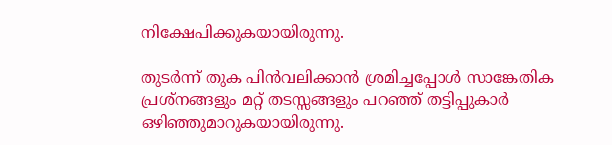നിക്ഷേപിക്കുകയായിരുന്നു.

തുടർന്ന് തുക പിൻവലിക്കാൻ ശ്രമിച്ചപ്പോൾ സാങ്കേതിക പ്രശ്നങ്ങളും മറ്റ് തടസ്സങ്ങളും പറഞ്ഞ് തട്ടിപ്പുകാർ ഒഴിഞ്ഞുമാറുകയായിരുന്നു.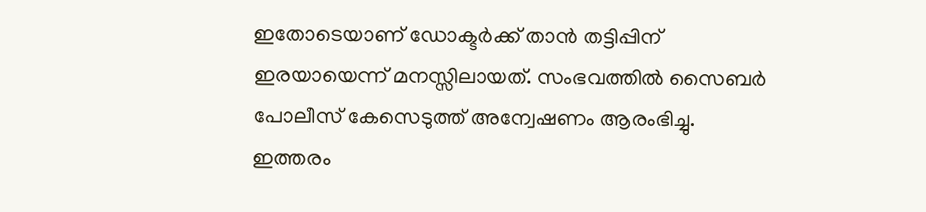ഇതോടെയാണ് ഡോക്ടർക്ക് താൻ തട്ടിപ്പിന് ഇരയായെന്ന് മനസ്സിലായത്. സംഭവത്തിൽ സൈബർ പോലീസ് കേസെടുത്ത് അന്വേഷണം ആരംഭിച്ചു. ഇത്തരം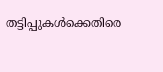തട്ടിപ്പുകൾക്കെതിരെ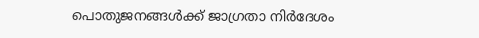പൊതുജനങ്ങൾക്ക് ജാഗ്രതാ നിർദേശം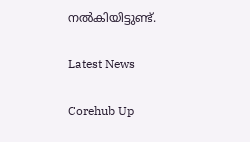നൽകിയിട്ടുണ്ട്.

Latest News

Corehub Up